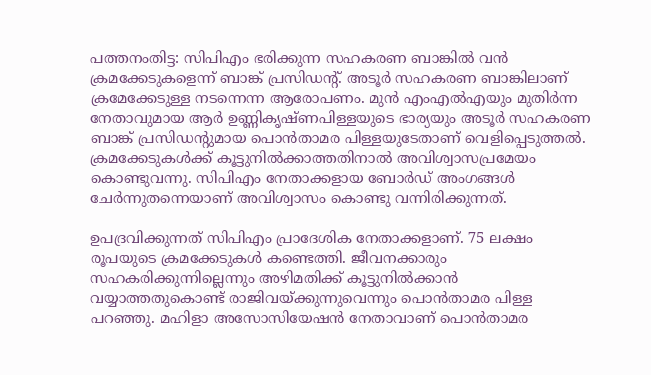പത്തനംതിട്ട: സിപിഎം ഭരിക്കുന്ന സഹകരണ ബാങ്കിൽ വൻ ക്രമക്കേടുകളെന്ന് ബാങ്ക് പ്രസിഡന്റ്. അടൂർ സഹകരണ ബാങ്കിലാണ് ക്രമേക്കേടുള്ള നടന്നെന്ന ആരോപണം. മുൻ എംഎൽഎയും മുതിർന്ന നേതാവുമായ ആർ ഉണ്ണികൃഷ്ണപിള്ളയുടെ ഭാര്യയും അടൂർ സഹകരണ ബാങ്ക് പ്രസിഡന്റുമായ പൊൻതാമര പിള്ളയുടേതാണ് വെളിപ്പെടുത്തൽ. ക്രമക്കേടുകൾക്ക് കൂട്ടുനിൽക്കാത്തതിനാൽ അവിശ്വാസപ്രമേയം കൊണ്ടുവന്നു. സിപിഎം നേതാക്കളായ ബോർഡ് അംഗങ്ങൾ ചേർന്നുതന്നെയാണ് അവിശ്വാസം കൊണ്ടു വന്നിരിക്കുന്നത്.

ഉപദ്രവിക്കുന്നത് സിപിഎം പ്രാദേശിക നേതാക്കളാണ്. 75 ലക്ഷം രൂപയുടെ ക്രമക്കേടുകൾ കണ്ടെത്തി. ജീവനക്കാരും സഹകരിക്കുന്നില്ലെന്നും അഴിമതിക്ക് കൂട്ടുനിൽക്കാൻ വയ്യാത്തതുകൊണ്ട് രാജിവയ്ക്കുന്നുവെന്നും പൊൻതാമര പിള്ള പറഞ്ഞു. മഹിളാ അസോസിയേഷൻ നേതാവാണ് പൊൻതാമര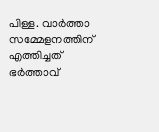പിള്ള. വാർത്താ സമ്മേളനത്തിന് എത്തിച്ചത് ഭർത്താവ്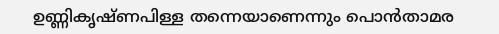ഉണ്ണികൃഷ്ണപിള്ള തന്നെയാണെന്നും പൊൻതാമര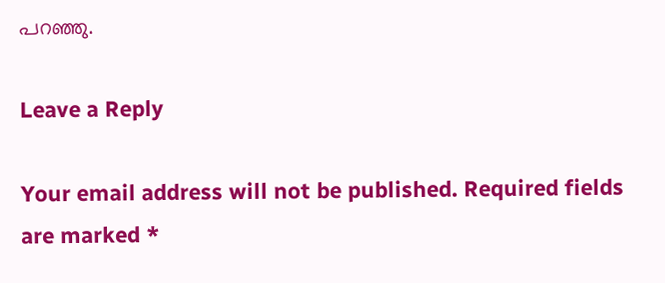പറഞ്ഞു.

Leave a Reply

Your email address will not be published. Required fields are marked *